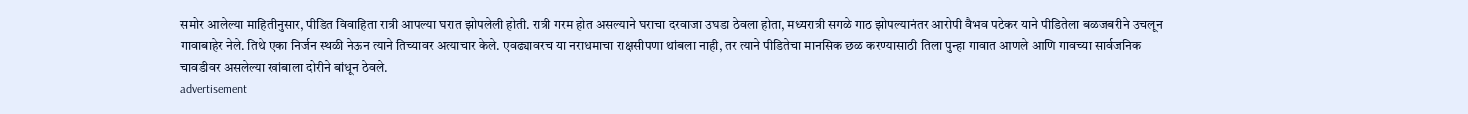समोर आलेल्या माहितीनुसार, पीडित विवाहिता रात्री आपल्या घरात झोपलेली होती. रात्री गरम होत असल्याने घराचा दरवाजा उघडा ठेवला होता, मध्यरात्री सगळे गाठ झोपल्यानंतर आरोपी वैभव पटेकर याने पीडितेला बळजबरीने उचलून गावाबाहेर नेले. तिथे एका निर्जन स्थळी नेऊन त्याने तिच्यावर अत्याचार केले. एवढ्यावरच या नराधमाचा राक्षसीपणा थांबला नाही, तर त्याने पीडितेचा मानसिक छळ करण्यासाठी तिला पुन्हा गावात आणले आणि गावच्या सार्वजनिक चावडीवर असलेल्या खांबाला दोरीने बांधून ठेवले.
advertisement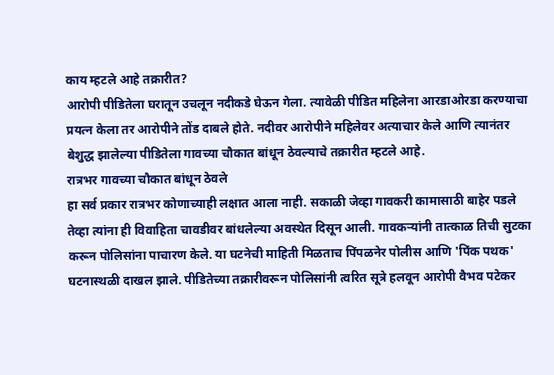काय म्हटले आहे तक्रारीत?
आरोपी पीडितेला घरातून उचलून नदीकडे घेऊन गेला. त्यावेळी पीडित महिलेना आरडाओरडा करण्याचा प्रयत्न केला तर आरोपीने तोंड दाबले होते. नदीवर आरोपीने महिलेवर अत्याचार केले आणि त्यानंतर बेशुद्ध झालेल्या पीडितेला गावच्या चौकात बांधून ठेवल्याचे तक्रारीत म्हटले आहे.
रात्रभर गावच्या चौकात बांधून ठेवले
हा सर्व प्रकार रात्रभर कोणाच्याही लक्षात आला नाही. सकाळी जेव्हा गावकरी कामासाठी बाहेर पडले तेव्हा त्यांना ही विवाहिता चावडीवर बांधलेल्या अवस्थेत दिसून आली. गावकऱ्यांनी तात्काळ तिची सुटका करून पोलिसांना पाचारण केले. या घटनेची माहिती मिळताच पिंपळनेर पोलीस आणि 'पिंक पथक' घटनास्थळी दाखल झाले. पीडितेच्या तक्रारीवरून पोलिसांनी त्वरित सूत्रे हलवून आरोपी वैभव पटेकर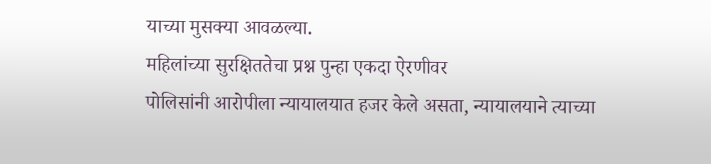याच्या मुसक्या आवळल्या.
महिलांच्या सुरक्षिततेचा प्रश्न पुन्हा एकदा ऐरणीवर
पोलिसांनी आरोपीला न्यायालयात हजर केले असता, न्यायालयाने त्याच्या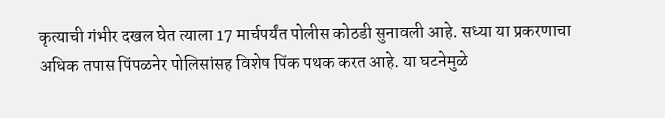कृत्याची गंभीर दखल घेत त्याला 17 मार्चपर्यंत पोलीस कोठडी सुनावली आहे. सध्या या प्रकरणाचा अधिक तपास पिंपळनेर पोलिसांसह विशेष पिंक पथक करत आहे. या घटनेमुळे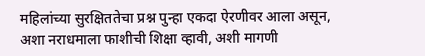महिलांच्या सुरक्षिततेचा प्रश्न पुन्हा एकदा ऐरणीवर आला असून, अशा नराधमाला फाशीची शिक्षा व्हावी, अशी मागणी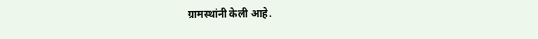ग्रामस्थांनी केली आहे.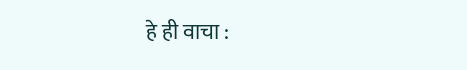हे ही वाचा :